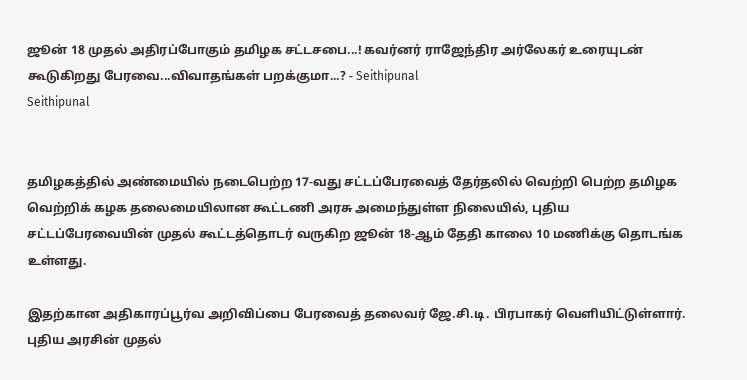ஜூன் 18 முதல் அதிரப்போகும் தமிழக சட்டசபை...! கவர்னர் ராஜேந்திர அர்லேகர் உரையுடன் கூடுகிறது பேரவை...விவாதங்கள் பறக்குமா...? - Seithipunal
Seithipunal


தமிழகத்தில் அண்மையில் நடைபெற்ற 17-வது சட்டப்பேரவைத் தேர்தலில் வெற்றி பெற்ற தமிழக வெற்றிக் கழக தலைமையிலான கூட்டணி அரசு அமைந்துள்ள நிலையில், புதிய சட்டப்பேரவையின் முதல் கூட்டத்தொடர் வருகிற ஜூன் 18-ஆம் தேதி காலை 10 மணிக்கு தொடங்க உள்ளது.

இதற்கான அதிகாரப்பூர்வ அறிவிப்பை பேரவைத் தலைவர் ஜே.சி.டி. பிரபாகர் வெளியிட்டுள்ளார். புதிய அரசின் முதல்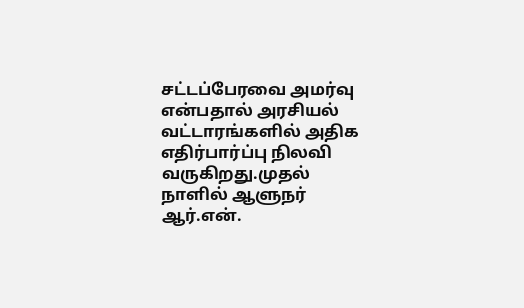சட்டப்பேரவை அமர்வு என்பதால் அரசியல் வட்டாரங்களில் அதிக எதிர்பார்ப்பு நிலவி வருகிறது.முதல் நாளில் ஆளுநர் ஆர்.என்.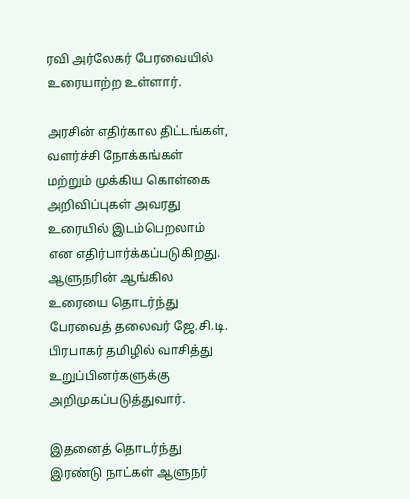ரவி அர்லேகர் பேரவையில் உரையாற்ற உள்ளார்.

அரசின் எதிர்கால திட்டங்கள், வளர்ச்சி நோக்கங்கள் மற்றும் முக்கிய கொள்கை அறிவிப்புகள் அவரது உரையில் இடம்பெறலாம் என எதிர்பார்க்கப்படுகிறது. ஆளுநரின் ஆங்கில உரையை தொடர்ந்து பேரவைத் தலைவர் ஜே.சி.டி. பிரபாகர் தமிழில் வாசித்து உறுப்பினர்களுக்கு அறிமுகப்படுத்துவார்.

இதனைத் தொடர்ந்து இரண்டு நாட்கள் ஆளுநர்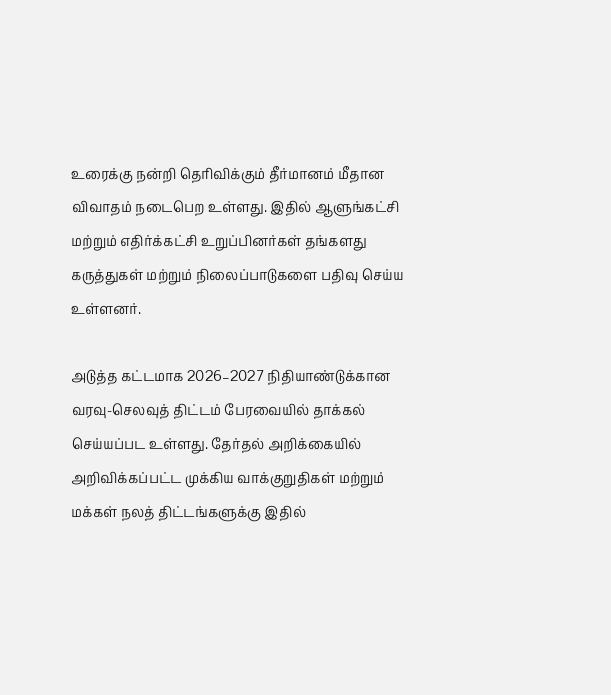உரைக்கு நன்றி தெரிவிக்கும் தீர்மானம் மீதான விவாதம் நடைபெற உள்ளது. இதில் ஆளுங்கட்சி மற்றும் எதிர்க்கட்சி உறுப்பினர்கள் தங்களது கருத்துகள் மற்றும் நிலைப்பாடுகளை பதிவு செய்ய உள்ளனர்.

அடுத்த கட்டமாக 2026–2027 நிதியாண்டுக்கான வரவு-செலவுத் திட்டம் பேரவையில் தாக்கல் செய்யப்பட உள்ளது. தேர்தல் அறிக்கையில் அறிவிக்கப்பட்ட முக்கிய வாக்குறுதிகள் மற்றும் மக்கள் நலத் திட்டங்களுக்கு இதில்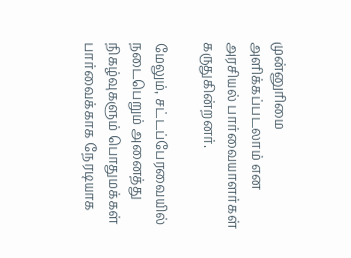முன்னுரிமை அளிக்கப்படலாம் என அரசியல் பார்வையாளர்கள் கருதுகின்றனர்.

மேலும், சட்டப்பேரவையில் நடைபெறும் அனைத்து நிகழ்வுகளும் பொதுமக்கள் பார்வைக்காக நேரடியாக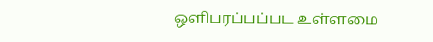ஒளிபரப்பப்பட உள்ளமை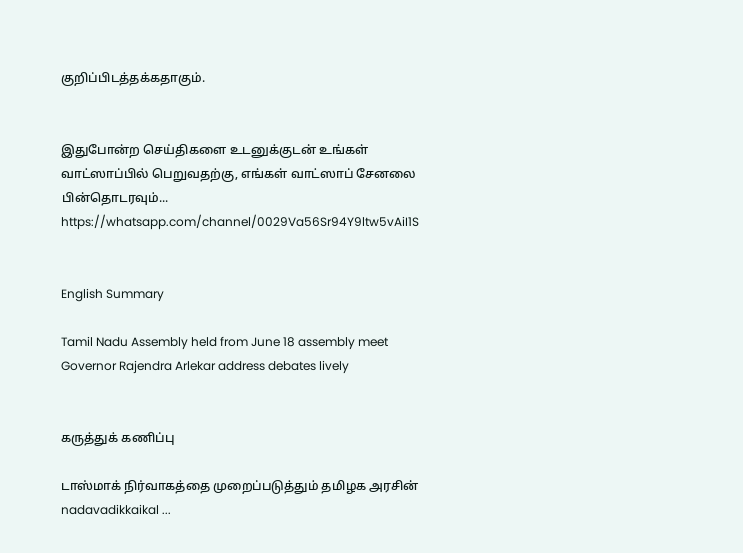குறிப்பிடத்தக்கதாகும்.


இதுபோன்ற செய்திகளை உடனுக்குடன் உங்கள் வாட்ஸாப்பில் பெறுவதற்கு, எங்கள் வாட்ஸாப் சேனலை பின்தொடரவும்... https://whatsapp.com/channel/0029Va56Sr94Y9ltw5vAiI1S


English Summary

Tamil Nadu Assembly held from June 18 assembly meet Governor Rajendra Arlekar address debates lively


கருத்துக் கணிப்பு

டாஸ்மாக் நிர்வாகத்தை முறைப்படுத்தும் தமிழக அரசின் nadavadikkaikal ...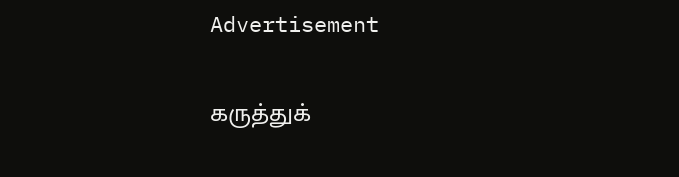Advertisement

கருத்துக்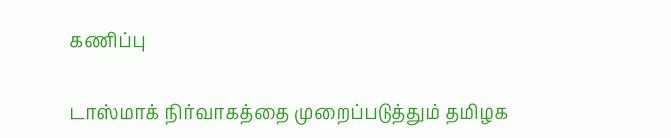கணிப்பு

டாஸ்மாக் நிர்வாகத்தை முறைப்படுத்தும் தமிழக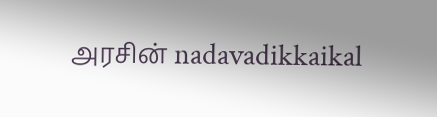அரசின் nadavadikkaikal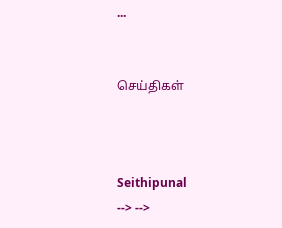...


செய்திகள்



Seithipunal
--> -->